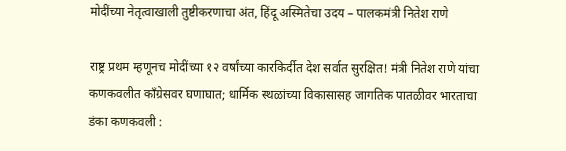मोदींच्या नेतृत्वाखाली तुष्टीकरणाचा अंत, हिंदू अस्मितेचा उदय – पालकमंत्री नितेश राणे

राष्ट्र प्रथम म्हणूनच मोदींच्या १२ वर्षांच्या कारकिर्दीत देश सर्वात सुरक्षित! मंत्री नितेश राणे यांचा कणकवलीत काँग्रेसवर घणाघात; धार्मिक स्थळांच्या विकासासह जागतिक पातळीवर भारताचा डंका कणकवली :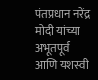पंतप्रधान नरेंद्र मोदी यांच्या अभूतपूर्व आणि यशस्वी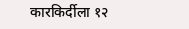कारकिर्दीला १२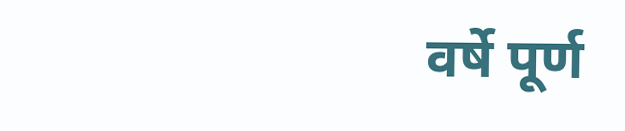वर्षे पूर्ण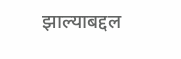झाल्याबद्दल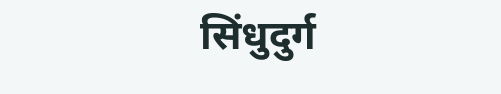सिंधुदुर्ग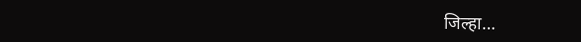जिल्हा…